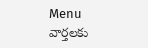Menu
వార్తలకు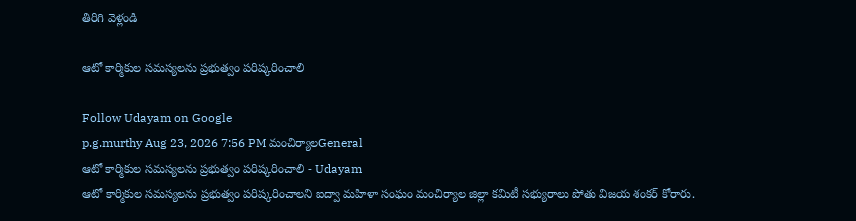తిరిగి వెళ్లండి

ఆటో కార్మికుల సమస్యలను ప్రభుత్వం పరిష్కరించాలి

Follow Udayam on Google
p.g.murthy Aug 23, 2026 7:56 PM మంచిర్యాలGeneral
ఆటో కార్మికుల సమస్యలను ప్రభుత్వం పరిష్కరించాలి - Udayam
ఆటో కార్మికుల సమస్యలను ప్రభుత్వం పరిష్కరించాలని ఐద్వా మహిళా సంఘం మంచిర్యాల జిల్లా కమిటీ సభ్యురాలు పోతు విజయ శంకర్ కోరారు.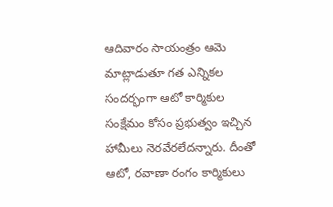ఆదివారం సాయంత్రం ఆమె మాట్లాడుతూ గత ఎన్నికల సందర్భంగా ఆటో కార్మికుల సంక్షేమం కోసం ప్రభుత్వం ఇచ్చిన హామీలు నెరవేరలేదన్నారు. దీంతో ఆటో, రవాణా రంగం కార్మికులు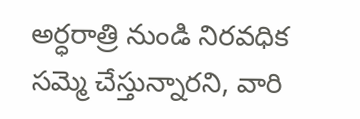అర్ధరాత్రి నుండి నిరవధిక సమ్మె చేస్తున్నారని, వారి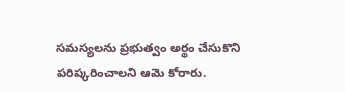సమస్యలను ప్రభుత్వం అర్థం చేసుకొని పరిష్కరించాలని ఆమె కోరారు.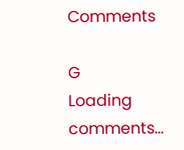Comments

G
Loading comments...